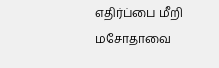எதிர்ப்பை மீறி மசோதாவை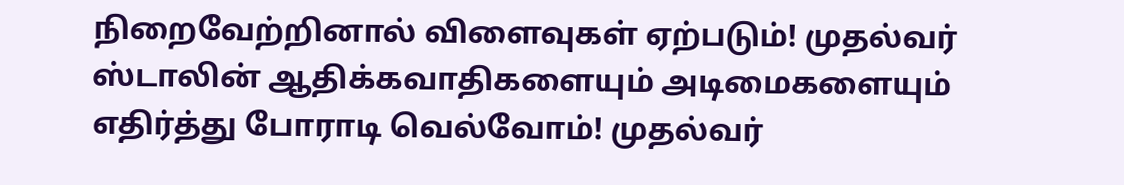நிறைவேற்றினால் விளைவுகள் ஏற்படும்! முதல்வர் ஸ்டாலின் ஆதிக்கவாதிகளையும் அடிமைகளையும் எதிர்த்து போராடி வெல்வோம்! முதல்வர்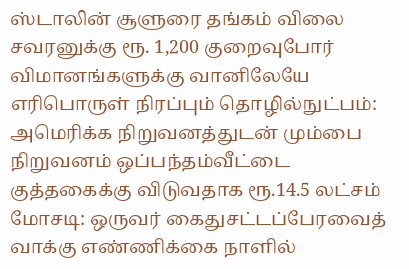ஸ்டாலின் சூளுரை தங்கம் விலை சவரனுக்கு ரூ. 1,200 குறைவுபோர் விமானங்களுக்கு வானிலேயே எரிபொருள் நிரப்பும் தொழில்நுட்பம்: அமெரிக்க நிறுவனத்துடன் மும்பை நிறுவனம் ஒப்பந்தம்வீட்டை குத்தகைக்கு விடுவதாக ரூ.14.5 லட்சம் மோசடி: ஒருவர் கைதுசட்டப்பேரவைத் வாக்கு எண்ணிக்கை நாளில்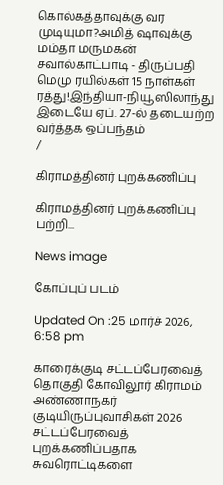கொல்கத்தாவுக்கு வர முடியுமா?அமித் ஷாவுக்கு மம்தா மருமகன் சவால்காட்பாடி - திருப்பதி மெமு ரயில்கள் 15 நாள்கள் ரத்து!இந்தியா-நியூஸிலாந்து இடையே ஏப். 27-ல் தடையற்ற வர்த்தக ஒப்பந்தம்
/

கிராமத்தினர் புறக்கணிப்பு

கிராமத்தினர் புறக்கணிப்பு பற்றி...

News image

கோப்புப் படம்

Updated On :25 மார்ச் 2026, 6:58 pm

காரைக்குடி சட்டப்பேரவைத் தொகுதி கோவிலூர் கிராமம் அண்ணாநகர் குடியிருப்புவாசிகள் 2026 சட்டப்பேரவைத் புறக்கணிப்பதாக சுவரொட்டிகளை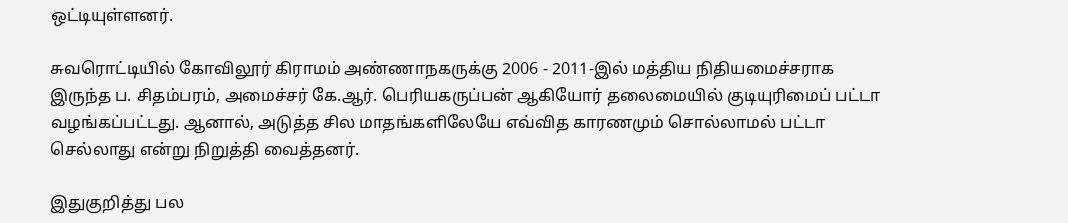ஒட்டியுள்ளனர்.

சுவரொட்டியில் கோவிலூர் கிராமம் அண்ணாநகருக்கு 2006 - 2011-இல் மத்திய நிதியமைச்சராக இருந்த ப. சிதம்பரம், அமைச்சர் கே.ஆர். பெரியகருப்பன் ஆகியோர் தலைமையில் குடியுரிமைப் பட்டா வழங்கப்பட்டது. ஆனால், அடுத்த சில மாதங்களிலேயே எவ்வித காரணமும் சொல்லாமல் பட்டா செல்லாது என்று நிறுத்தி வைத்தனர்.

இதுகுறித்து பல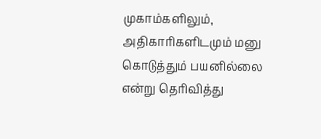முகாம்களிலும், அதிகாரிகளிடமும் மனு கொடுத்தும் பயனில்லை என்று தெரிவித்து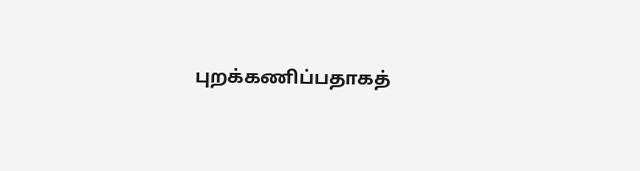புறக்கணிப்பதாகத்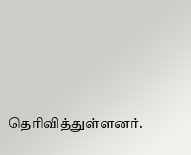தெரிவித்துள்ளனர்.